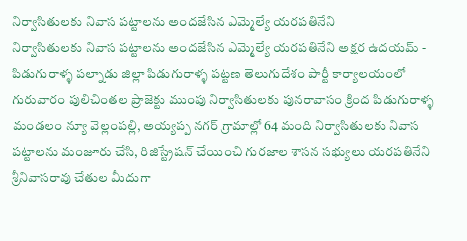నిర్వాసితులకు నివాస పట్టాలను అందజేసిన ఎమ్మెల్యే యరపతినేని
నిర్వాసితులకు నివాస పట్టాలను అందజేసిన ఎమ్మెల్యే యరపతినేని అక్షర ఉదయమ్ - పిడుగురాళ్ళ పల్నాడు జిల్లా పిడుగురాళ్ళ పట్టణ తెలుగుదేశం పార్టీ కార్యాలయంలో గురువారం పులిచింతల ప్రాజెక్టు ముంపు నిర్వాసితులకు పునరావాసం క్రింద పిడుగురాళ్ళ మండలం న్యూ వెల్లంపల్లి, అయ్యప్ప నగర్ గ్రామాల్లో 64 మంది నిర్వాసితులకు నివాస పట్టాలను మంజూరు చేసి, రిజిస్ట్రేషన్ చేయించి గురజాల శాసన సభ్యులు యరపతినేని శ్రీనివాసరావు చేతుల మీదుగా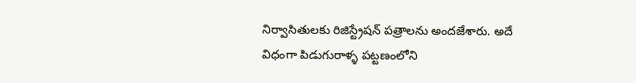నిర్వాసితులకు రిజిస్ట్రేషన్ పత్రాలను అందజేశారు. అదే విధంగా పిడుగురాళ్ళ పట్టణంలోని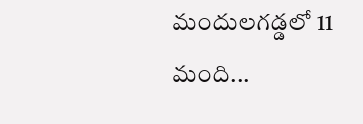మందులగడ్డలో 11 మంది...